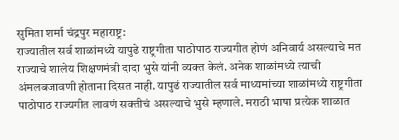सुमिता शर्मा चंद्रपुर महाराष्ट्र:
राज्यातील सर्व शाळांमध्ये यापुढे राष्ट्रगीता पाठोपाठ राज्यगीत होणं अनिवार्य असल्याचे मत राज्याचे शालेय शिक्षणमंत्री दादा भुसे यांनी व्यक्त केलं. अनेक शाळांमध्ये त्याची अंमलबजावणी होताना दिसत नाही. यापुढं राज्यातील सर्व माध्यमांच्या शाळांमध्ये राष्ट्रगीता पाठोपाठ राज्यगीत लावणं सक्तीचं असल्याचे भुसे म्हणाले. मराठी भाषा प्रत्येक शाळात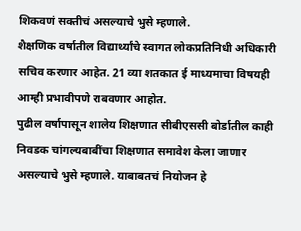शिकवणं सक्तीचं असल्याचे भुसे म्हणाले.
शैक्षणिक वर्षातील विद्यार्थ्यांचे स्वागत लोकप्रतिनिधी अधिकारी सचिव करणार आहेत. 21 व्या शतकात ई माध्यमाचा विषयही आम्ही प्रभावीपणे राबवणार आहोत.
पुढील वर्षापासून शालेय शिक्षणात सीबीएससी बोर्डातील काही निवडक चांगल्यबाबींचा शिक्षणात समावेश केला जाणार असल्याचे भुसे म्हणाले. याबाबतचं नियोजन हे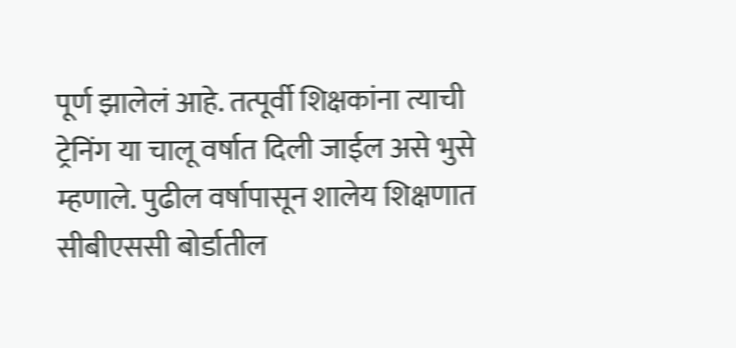पूर्ण झालेलं आहे. तत्पूर्वी शिक्षकांना त्याची ट्रेनिंग या चालू वर्षात दिली जाईल असे भुसे म्हणाले. पुढील वर्षापासून शालेय शिक्षणात सीबीएससी बोर्डातील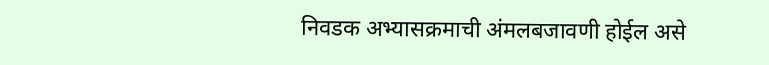निवडक अभ्यासक्रमाची अंमलबजावणी होईल असे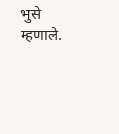भुसे म्हणाले.